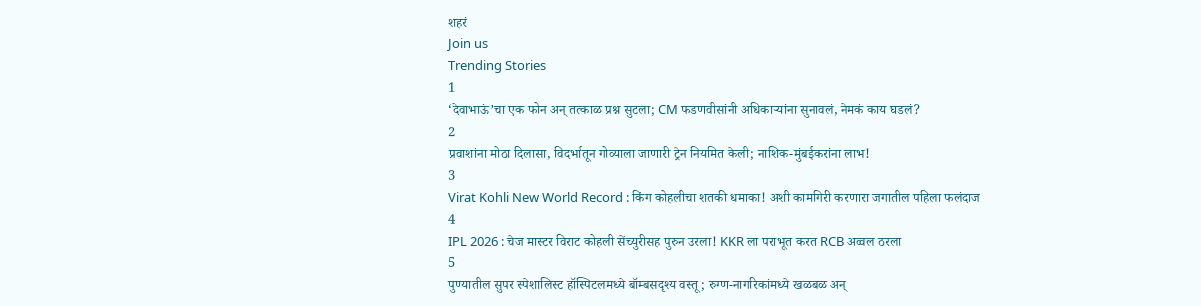शहरं
Join us
Trending Stories
1
‘देवाभाऊं’चा एक फोन अन् तत्काळ प्रश्न सुटला; CM फडणवीसांनी अधिकाऱ्यांना सुनावलं, नेमकं काय घडलं?
2
प्रवाशांना मोठा दिलासा, विदर्भातून गोव्याला जाणारी ट्रेन नियमित केली; नाशिक-मुंबईकरांना लाभ!
3
Virat Kohli New World Record : किंग कोहलीचा शतकी धमाका! अशी कामगिरी करणारा जगातील पहिला फलंदाज
4
IPL 2026 : चेज मास्टर विराट कोहली सेंच्युरीसह पुरुन उरला! KKR ला पराभूत करत RCB अव्वल ठरला
5
पुण्यातील सुपर स्पेशालिस्ट हॉस्पिटलमध्ये बॉम्बसदृश्य वस्तू; रुग्ण-नागरिकांमध्ये खळबळ अन्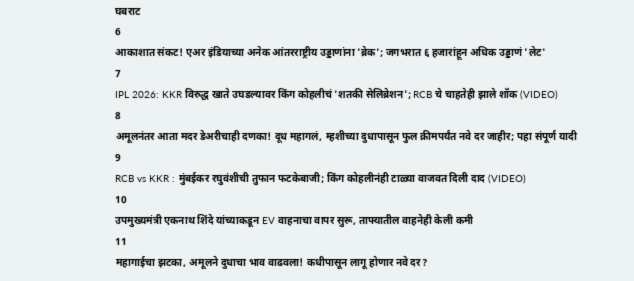घबराट
6
आकाशात संकट! एअर इंडियाच्या अनेक आंतरराष्ट्रीय उड्डाणांना 'ब्रेक'; जगभरात ६ हजारांहून अधिक उड्डाणं 'लेट'
7
IPL 2026: KKR विरुद्ध खाते उघडल्यावर किंग कोहलीचं 'शतकी सेलिब्रेशन'; RCB चे चाहतेही झाले शॉक (VIDEO)
8
अमूलनंतर आता मदर डेअरीचाही दणका! दूध महागलं, म्हशीच्या दुधापासून फुल क्रीमपर्यंत नवे दर जाहीर; पहा संपूर्ण यादी
9
RCB vs KKR : मुंबईकर रघुवंशीची तुफान फटकेबाजी; किंग कोहलीनंही टाळ्या वाजवत दिली दाद (VIDEO)
10
उपमुख्यमंत्री एकनाथ शिंदे यांच्याकडून EV वाहनाचा वापर सुरू, ताफ्यातील वाहनेही केली कमी
11
महागाईचा झटका, अमूलने दुधाचा भाव वाढवला! कधीपासून लागू होणार नवे दर?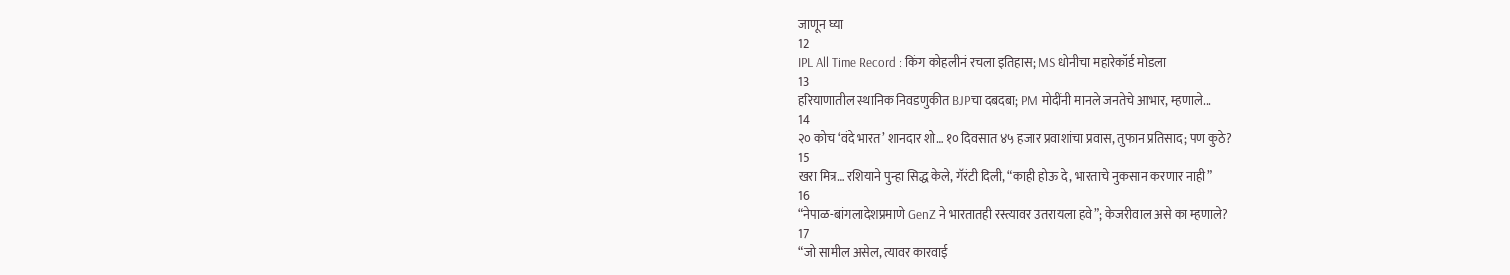जाणून घ्या
12
IPL All Time Record : किंग कोहलीनं रचला इतिहास; MS धोनीचा महारेकॉर्ड मोडला
13
हरियाणातील स्थानिक निवडणुकीत BJPचा दबदबा; PM मोदींनी मानले जनतेचे आभार, म्हणाले...
14
२० कोच ‘वंदे भारत’ शानदार शो… १० दिवसात ४५ हजार प्रवाशांचा प्रवास, तुफान प्रतिसाद; पण कुठे?
15
खरा मित्र… रशियाने पुन्हा सिद्ध केले, गॅरंटी दिली, “काही होऊ दे, भारताचे नुकसान करणार नाही”
16
“नेपाळ-बांगलादेशप्रमाणे GenZ ने भारतातही रस्त्यावर उतरायला हवे”; केजरीवाल असे का म्हणाले?
17
“जो सामील असेल, त्यावर कारवाई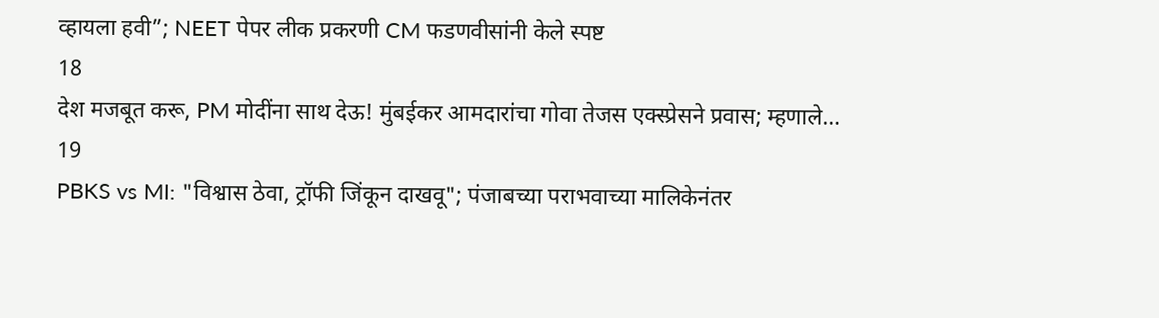व्हायला हवी”; NEET पेपर लीक प्रकरणी CM फडणवीसांनी केले स्पष्ट
18
देश मजबूत करू, PM मोदींना साथ देऊ! मुंबईकर आमदारांचा गोवा तेजस एक्स्प्रेसने प्रवास; म्हणाले…
19
PBKS vs MI: "विश्वास ठेवा, ट्रॉफी जिंकून दाखवू"; पंजाबच्या पराभवाच्या मालिकेनंतर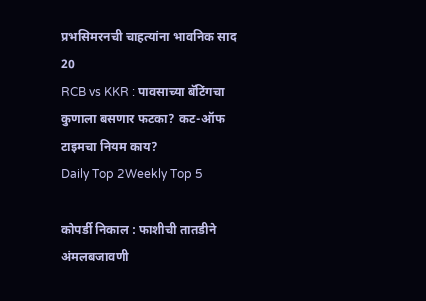प्रभसिमरनची चाहत्यांना भावनिक साद
20
RCB vs KKR : पावसाच्या बॅटिंगचा कुणाला बसणार फटका? कट-ऑफ टाइमचा नियम काय?
Daily Top 2Weekly Top 5

कोपर्डी निकाल : फाशीची तातडीने अंमलबजावणी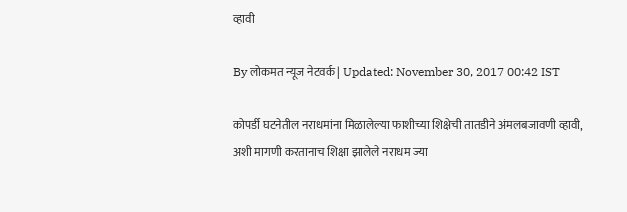व्हावी

By लोकमत न्यूज नेटवर्क | Updated: November 30, 2017 00:42 IST

कोपर्डी घटनेतील नराधमांना मिळालेल्या फाशीच्या शिक्षेची तातडीने अंमलबजावणी व्हावी, अशी मागणी करतानाच शिक्षा झालेले नराधम ज्या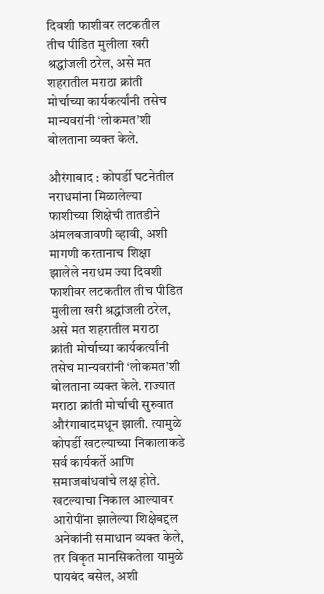दिवशी फाशीवर लटकतील तीच पीडित मुलीला खरी श्रद्धांजली ठरेल, असे मत शहरातील मराठा क्रांती मोर्चाच्या कार्यकर्त्यांनी तसेच मान्यवरांनी ‘लोकमत’शी बोलताना व्यक्त केले.

औरंगाबाद : कोपर्डी घटनेतील नराधमांना मिळालेल्या फाशीच्या शिक्षेची तातडीने अंमलबजावणी व्हावी, अशी मागणी करतानाच शिक्षा झालेले नराधम ज्या दिवशी फाशीवर लटकतील तीच पीडित मुलीला खरी श्रद्धांजली ठरेल, असे मत शहरातील मराठा क्रांती मोर्चाच्या कार्यकर्त्यांनी तसेच मान्यवरांनी ‘लोकमत’शी बोलताना व्यक्त केले. राज्यात मराठा क्रांती मोर्चाची सुरुवात औरंगाबादमधून झाली. त्यामुळे कोपर्डी खटल्याच्या निकालाकडे सर्व कार्यकर्ते आणि समाजबांधवांचे लक्ष होते. खटल्याचा निकाल आल्यावर आरोपींना झालेल्या शिक्षेबद्दल अनेकांनी समाधान व्यक्त केले, तर विकृत मानसिकतेला यामुळे पायबंद बसेल, अशी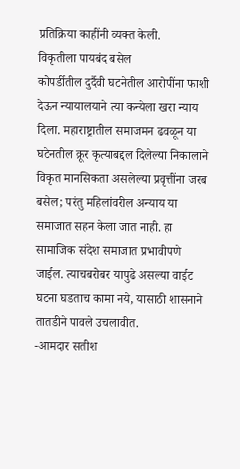प्रतिक्रिया काहींनी व्यक्त केली.
विकृतीला पायबंद बसेल
कोपर्डीतील दुर्दैवी घटनेतील आरोपींना फाशी देऊन न्यायालयाने त्या कन्येला खरा न्याय दिला. महाराष्ट्रातील समाजमन ढवळून या घटेनतील क्रूर कृत्याबद्दल दिलेल्या निकालाने विकृत मानसिकता असलेल्या प्रवृत्तींना जरब बसेल; परंतु महिलांवरील अन्याय या समाजात सहन केला जात नाही. हा सामाजिक संदेश समाजात प्रभावीपणे जाईल. त्याचबरोबर यापुढे असल्या वाईट घटना घडताच कामा नये, यासाठी शासनाने तातडीने पावले उचलावीत.
-आमदार सतीश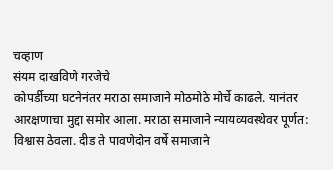चव्हाण
संयम दाखविणे गरजेचे
कोपर्डीच्या घटनेनंतर मराठा समाजाने मोठमोठे मोर्चे काढले. यानंतर आरक्षणाचा मुद्दा समोर आला. मराठा समाजाने न्यायव्यवस्थेवर पूर्णत: विश्वास ठेवला. दीड ते पावणेदोन वर्षे समाजाने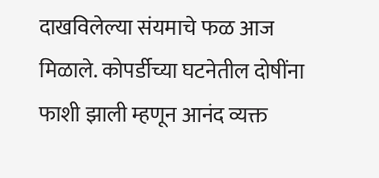दाखविलेल्या संयमाचे फळ आज मिळाले. कोपर्डीच्या घटनेतील दोषींना फाशी झाली म्हणून आनंद व्यक्त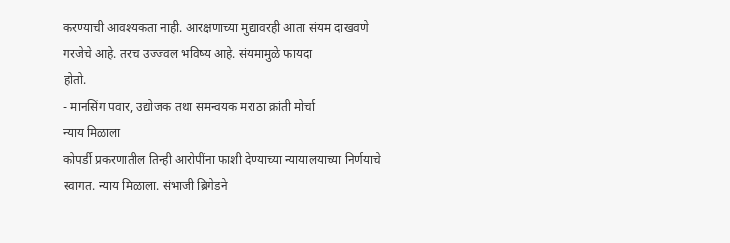करण्याची आवश्यकता नाही. आरक्षणाच्या मुद्यावरही आता संयम दाखवणे गरजेचे आहे. तरच उज्ज्वल भविष्य आहे. संयमामुळे फायदा
होतो.
- मानसिंग पवार, उद्योजक तथा समन्वयक मराठा क्रांती मोर्चा
न्याय मिळाला
कोपर्डी प्रकरणातील तिन्ही आरोपींना फाशी देण्याच्या न्यायालयाच्या निर्णयाचे स्वागत. न्याय मिळाला. संभाजी ब्रिगेडने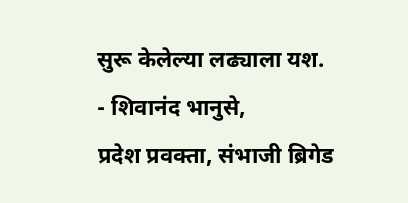सुरू केलेल्या लढ्याला यश.
- शिवानंद भानुसे,
प्रदेश प्रवक्ता, संभाजी ब्रिगेड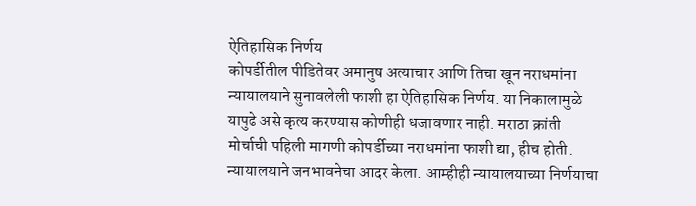ऐतिहासिक निर्णय
कोपर्डीतील पीडितेवर अमानुष अत्याचार आणि तिचा खून नराधमांना न्यायालयाने सुनावलेली फाशी हा ऐतिहासिक निर्णय. या निकालामुळे यापुढे असे कृत्य करण्यास कोणीही धजावणार नाही. मराठा क्रांती मोर्चाची पहिली मागणी कोपर्डीच्या नराधमांना फाशी द्या, हीच होती. न्यायालयाने जनभावनेचा आदर केला. आम्हीही न्यायालयाच्या निर्णयाचा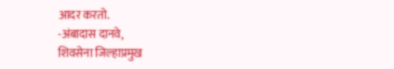आदर करतो.
-अंबादास दानवे,
शिवसेना जिल्हाप्रमुख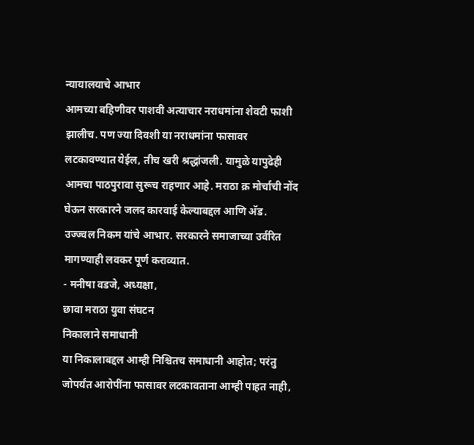न्यायालयाचे आभार
आमच्या बहिणीवर पाशवी अत्याचार नराधमांना शेवटी फाशी झालीच. पण ज्या दिवशी या नराधमांना फासावर लटकावण्यात येईल, तीच खरी श्रद्धांजली. यामुळे यापुढेही आमचा पाठपुरावा सुरूच राहणार आहे. मराठा क्र मोर्चाची नोंद घेऊन सरकारने जलद कारवाई केल्याबद्दल आणि अ‍ॅड. उज्ज्वल निकम यांचे आभार. सरकारने समाजाच्या उर्वरित मागण्याही लवकर पूर्ण कराव्यात.
- मनीषा वडजे, अध्यक्षा,
छावा मराठा युवा संघटन
निकालाने समाधानी
या निकालाबद्दल आम्ही निश्चितच समाधानी आहोत; परंतु जोपर्यंत आरोपींना फासावर लटकावताना आम्ही पाहत नाही,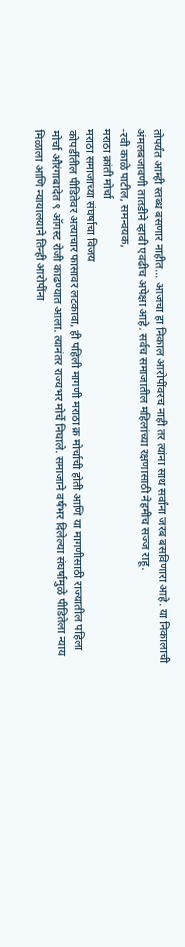तोपर्यंत आम्ही स्तब्ध बसणार नाहीत... आजचा हा निकाल आरोपींवरच नाही तर त्यांना साथ सर्वांना जरब बसविणारा आहे. या निकालाची अंमलबजावणी तातडीने व्हावी एवढीच अपेक्षा आहे. सर्वच समाजातील महिलांच्या रक्षणासाठी नेहमीच सज्ज राहू.
-रवी काळे पाटील, समन्वयक,
मराठा क्रांती मोर्चा
मराठा समाजाच्या संघर्षाचा विजय
कोपर्डीतील पीडितेवर अत्याचार फासावर लटकावा, ही पहिली मागणी मराठा क्र मोर्चाची होती आणि या मागणीसाठी राज्यातील पहिला मोर्चा औरंगाबादेत ९ ऑगस्ट रोजी काढण्यात आला. त्यानंतर राज्यभर मोर्चे निघाले. समाजाने वर्षभर दिलेल्या संघर्षामुळे पीडितेला न्याय मिळाला आणि न्यायालयाने तिन्ही आरोपींना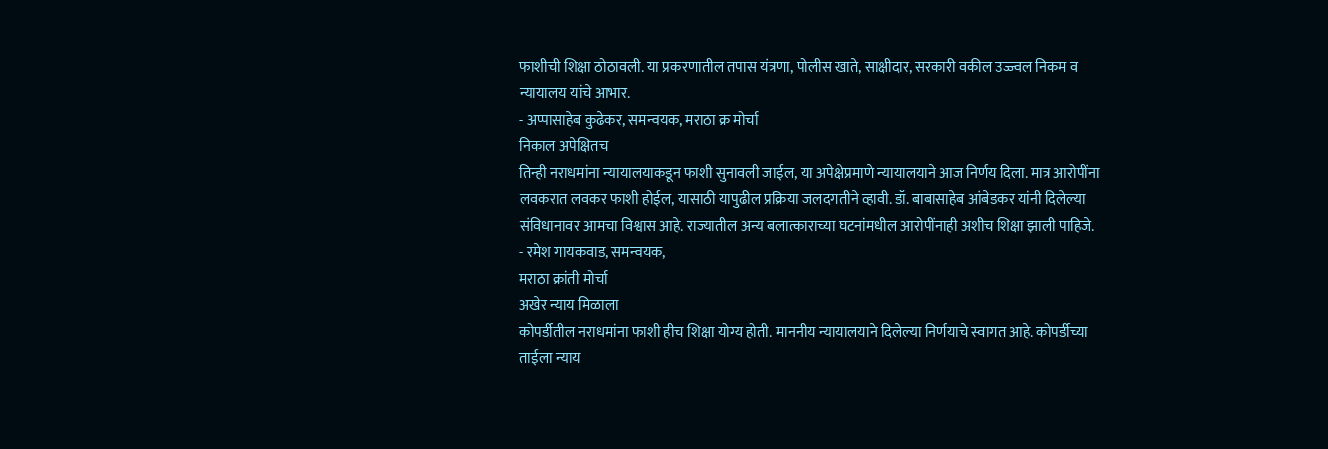फाशीची शिक्षा ठोठावली. या प्रकरणातील तपास यंत्रणा, पोलीस खाते, साक्षीदार, सरकारी वकील उज्ज्वल निकम व न्यायालय यांचे आभार.
- अप्पासाहेब कुढेकर, समन्वयक, मराठा क्र मोर्चा
निकाल अपेक्षितच
तिन्ही नराधमांना न्यायालयाकडून फाशी सुनावली जाईल, या अपेक्षेप्रमाणे न्यायालयाने आज निर्णय दिला. मात्र आरोपींना लवकरात लवकर फाशी होईल, यासाठी यापुढील प्रक्रिया जलदगतीने व्हावी. डॉ. बाबासाहेब आंबेडकर यांनी दिलेल्या संविधानावर आमचा विश्वास आहे. राज्यातील अन्य बलात्काराच्या घटनांमधील आरोपींनाही अशीच शिक्षा झाली पाहिजे.
- रमेश गायकवाड, समन्वयक,
मराठा क्रांती मोर्चा
अखेर न्याय मिळाला
कोपर्डीतील नराधमांना फाशी हीच शिक्षा योग्य होती. माननीय न्यायालयाने दिलेल्या निर्णयाचे स्वागत आहे. कोपर्डीच्या ताईला न्याय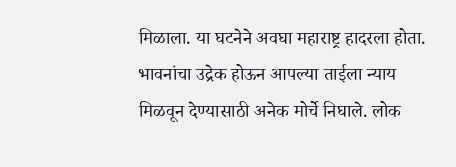मिळाला. या घटनेने अवघा महाराष्ट्र हादरला होता. भावनांचा उद्रेक होऊन आपल्या ताईला न्याय मिळवून देण्यासाठी अनेक मोर्चे निघाले. लोक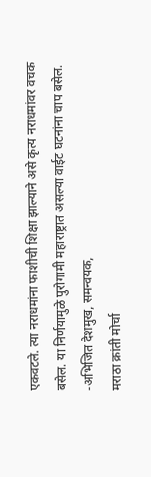एकवटले. त्या नराधमांना फाशीची शिक्षा झाल्याने असे कृत्य नराधमांवर वचक बसेल. या निर्णयामुळे पुरोगामी महाराष्ट्रात असल्या वाईट घटनांना चाप बसेल.
-अभिजित देशमुख, समन्वयक,
मराठा क्रांती मोर्चा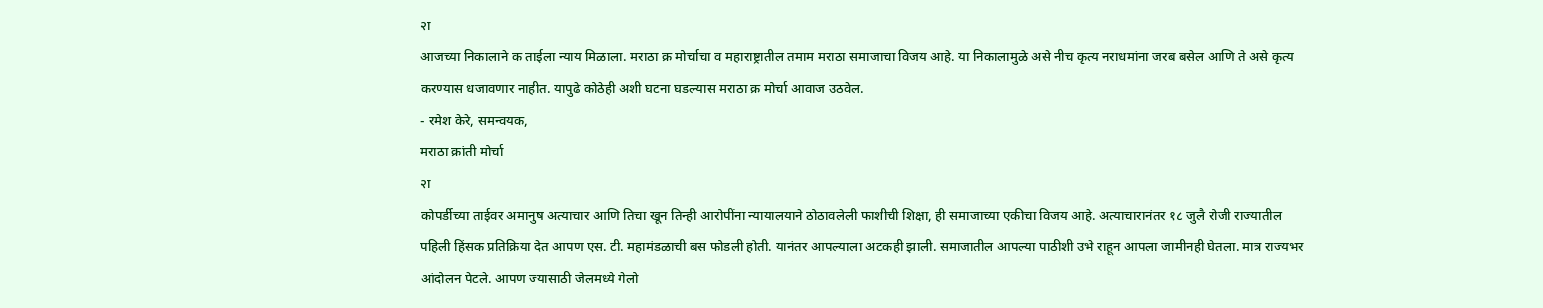२ा
आजच्या निकालाने क ताईला न्याय मिळाला. मराठा क्र मोर्चाचा व महाराष्ट्रातील तमाम मराठा समाजाचा विजय आहे. या निकालामुळे असे नीच कृत्य नराधमांना जरब बसेल आणि ते असे कृत्य करण्यास धजावणार नाहीत. यापुढे कोठेही अशी घटना घडल्यास मराठा क्र मोर्चा आवाज उठवेल.
- रमेश केरे, समन्वयक,
मराठा क्रांती मोर्चा
२ा
कोपर्डीच्या ताईवर अमानुष अत्याचार आणि तिचा खून तिन्ही आरोपींना न्यायालयाने ठोठावलेली फाशीची शिक्षा, ही समाजाच्या एकीचा विजय आहे. अत्याचारानंतर १८ जुलै रोजी राज्यातील पहिली हिंसक प्रतिक्रिया देत आपण एस. टी. महामंडळाची बस फोडली होती. यानंतर आपल्याला अटकही झाली. समाजातील आपल्या पाठीशी उभे राहून आपला जामीनही घेतला. मात्र राज्यभर आंदोलन पेटले. आपण ज्यासाठी जेलमध्ये गेलो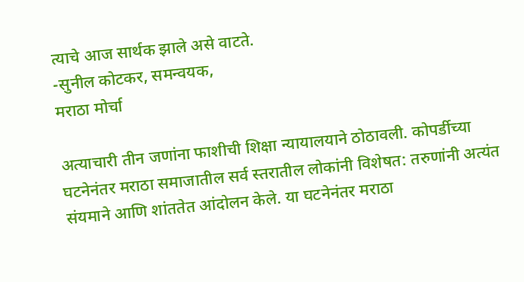त्याचे आज सार्थक झाले असे वाटते.
-सुनील कोटकर, समन्वयक,
मराठा मोर्चा

अत्याचारी तीन जणांना फाशीची शिक्षा न्यायालयाने ठोठावली. कोपर्डीच्या घटनेनंतर मराठा समाजातील सर्व स्तरातील लोकांनी विशेषत: तरुणांनी अत्यंत संयमाने आणि शांततेत आंदोलन केले. या घटनेनंतर मराठा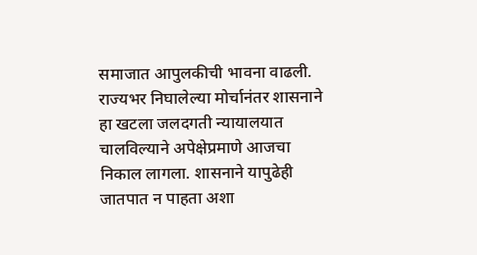समाजात आपुलकीची भावना वाढली. राज्यभर निघालेल्या मोर्चानंतर शासनाने हा खटला जलदगती न्यायालयात चालविल्याने अपेक्षेप्रमाणे आजचा निकाल लागला. शासनाने यापुढेही जातपात न पाहता अशा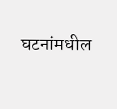घटनांमधील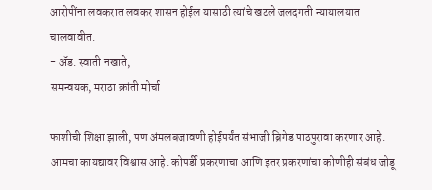आरोपींना लवकरात लवकर शासन होईल यासाठी त्यांचे खटले जलदगती न्यायालयात चालवावीत.
- अ‍ॅड. स्वाती नखाते,
समन्वयक, मराठा क्रांती मोर्चा

फाशीची शिक्षा झाली, पण अंमलबजावणी होईपर्यंत संभाजी ब्रिगेड पाठपुरावा करणार आहे. आमचा कायद्यावर विश्वास आहे. कोपर्डी प्रकरणाचा आणि इतर प्रकरणांचा कोणीही संबंध जोडू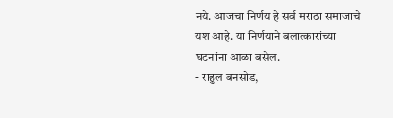नये. आजचा निर्णय हे सर्व मराठा समाजाचे यश आहे. या निर्णयाने बलात्कारांच्या घटनांना आळा बसेल.
- राहुल बनसोड,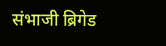संभाजी ब्रिगेड